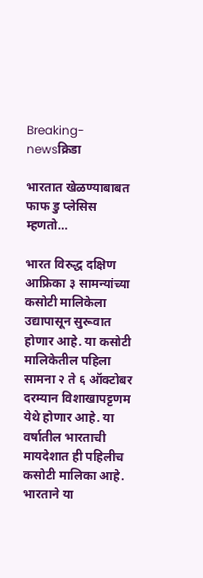Breaking-newsक्रिडा

भारतात खेळण्याबाबत फाफ डु प्लेसिस म्हणतो…

भारत विरुद्ध दक्षिण आफ्रिका ३ सामन्यांच्या कसोटी मालिकेला उद्यापासून सुरूवात होणार आहे. या कसोटी मालिकेतील पहिला सामना २ ते ६ ऑक्टोबर दरम्यान विशाखापट्टणम येथे होणार आहे. या वर्षातील भारताची मायदेशात ही पहिलीच कसोटी मालिका आहे. भारताने या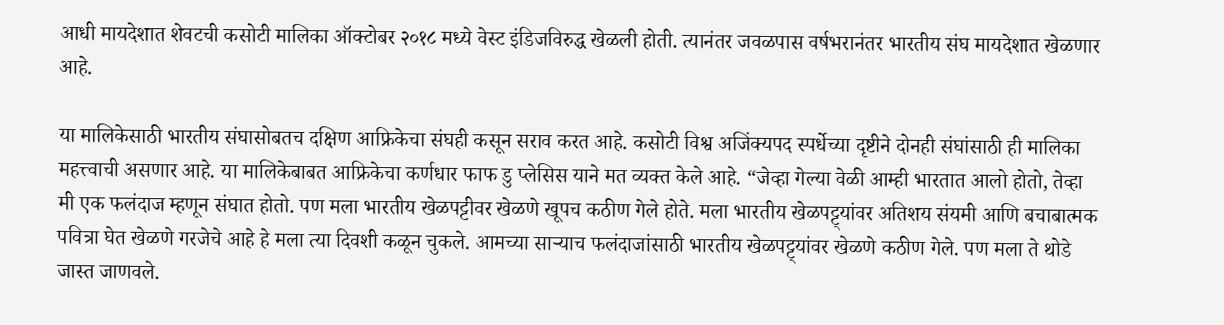आधी मायदेशात शेवटची कसोटी मालिका ऑक्टोबर २०१८ मध्ये वेस्ट इंडिजविरुद्ध खेळली होती. त्यानंतर जवळपास वर्षभरानंतर भारतीय संघ मायदेशात खेळणार आहे.

या मालिकेसाठी भारतीय संघासोबतच दक्षिण आफ्रिकेचा संघही कसून सराव करत आहे. कसोटी विश्व अजिंक्यपद स्पर्धेच्या दृष्टीने दोनही संघांसाठी ही मालिका महत्त्वाची असणार आहे. या मालिकेबाबत आफ्रिकेचा कर्णधार फाफ डु प्लेसिस याने मत व्यक्त केले आहे. “जेव्हा गेल्या वेळी आम्ही भारतात आलो होतो, तेव्हा मी एक फलंदाज म्हणून संघात होतो. पण मला भारतीय खेळपट्टीवर खेळणे खूपच कठीण गेले होते. मला भारतीय खेळपट्ट्यांवर अतिशय संयमी आणि बचाबात्मक पवित्रा घेत खेळणे गरजेचे आहे हे मला त्या दिवशी कळून चुकले. आमच्या साऱ्याच फलंदाजांसाठी भारतीय खेळपट्ट्यांवर खेळणे कठीण गेले. पण मला ते थोडे जास्त जाणवले.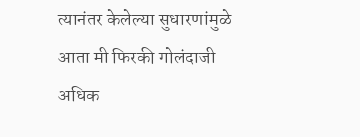त्यानंतर केलेल्या सुधारणांमुळे आता मी फिरकी गोलंदाजी अधिक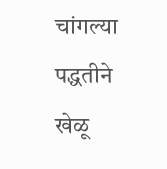चांगल्या पद्धतीने खेळू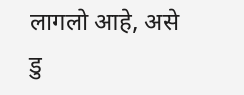लागलो आहे, असे डु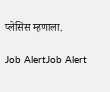प्लेसिस म्हणाला.

Job AlertJob Alert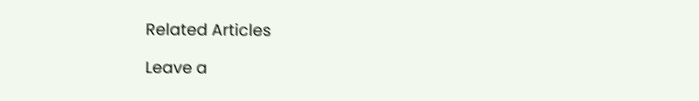Related Articles

Leave a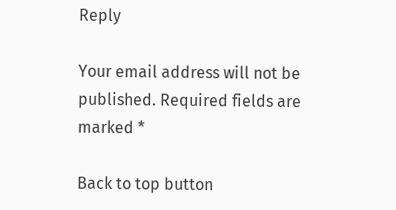Reply

Your email address will not be published. Required fields are marked *

Back to top button